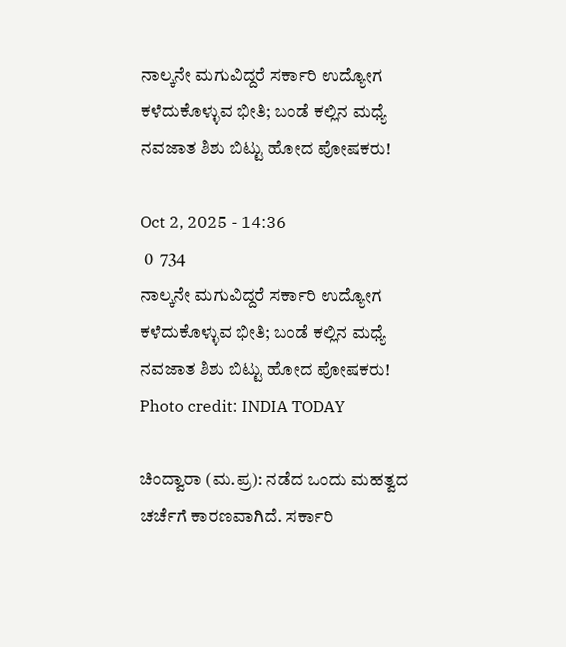ನಾಲ್ಕನೇ ಮಗುವಿದ್ದರೆ ಸರ್ಕಾರಿ ಉದ್ಯೋಗ ಕಳೆದುಕೊಳ್ಳುವ ಭೀತಿ; ಬಂಡೆ ಕಲ್ಲಿನ ಮಧ್ಯೆ ನವಜಾತ ಶಿಶು ಬಿಟ್ಟು ಹೋದ ಪೋಷಕರು!

Oct 2, 2025 - 14:36
 0  734
ನಾಲ್ಕನೇ ಮಗುವಿದ್ದರೆ ಸರ್ಕಾರಿ ಉದ್ಯೋಗ ಕಳೆದುಕೊಳ್ಳುವ ಭೀತಿ; ಬಂಡೆ ಕಲ್ಲಿನ ಮಧ್ಯೆ ನವಜಾತ ಶಿಶು ಬಿಟ್ಟು ಹೋದ ಪೋಷಕರು!
Photo credit: INDIA TODAY

ಚಿಂದ್ವಾರಾ (ಮ.ಪ್ರ): ನಡೆದ ಒಂದು ಮಹತ್ವದ ಚರ್ಚೆಗೆ ಕಾರಣವಾಗಿದೆ. ಸರ್ಕಾರಿ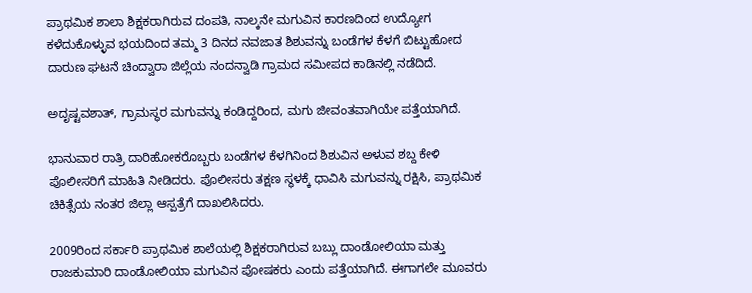ಪ್ರಾಥಮಿಕ ಶಾಲಾ ಶಿಕ್ಷಕರಾಗಿರುವ ದಂಪತಿ, ನಾಲ್ಕನೇ ಮಗುವಿನ ಕಾರಣದಿಂದ ಉದ್ಯೋಗ ಕಳೆದುಕೊಳ್ಳುವ ಭಯದಿಂದ ತಮ್ಮ 3 ದಿನದ ನವಜಾತ ಶಿಶುವನ್ನು ಬಂಡೆಗಳ ಕೆಳಗೆ ಬಿಟ್ಟುಹೋದ ದಾರುಣ ಘಟನೆ ಚಿಂದ್ವಾರಾ ಜಿಲ್ಲೆಯ ನಂದನ್ವಾಡಿ ಗ್ರಾಮದ ಸಮೀಪದ ಕಾಡಿನಲ್ಲಿ ನಡೆದಿದೆ.

ಅದೃಷ್ಟವಶಾತ್, ಗ್ರಾಮಸ್ಥರ ಮಗುವನ್ನು ಕಂಡಿದ್ದರಿಂದ, ಮಗು ಜೀವಂತವಾಗಿಯೇ ಪತ್ತೆಯಾಗಿದೆ.

ಭಾನುವಾರ ರಾತ್ರಿ ದಾರಿಹೋಕರೊಬ್ಬರು ಬಂಡೆಗಳ ಕೆಳಗಿನಿಂದ ಶಿಶುವಿನ ಅಳುವ ಶಬ್ದ ಕೇಳಿ ಪೊಲೀಸರಿಗೆ ಮಾಹಿತಿ ನೀಡಿದರು. ಪೊಲೀಸರು ತಕ್ಷಣ ಸ್ಥಳಕ್ಕೆ ಧಾವಿಸಿ ಮಗುವನ್ನು ರಕ್ಷಿಸಿ, ಪ್ರಾಥಮಿಕ ಚಿಕಿತ್ಸೆಯ ನಂತರ ಜಿಲ್ಲಾ ಆಸ್ಪತ್ರೆಗೆ ದಾಖಲಿಸಿದರು.

2009ರಿಂದ ಸರ್ಕಾರಿ ಪ್ರಾಥಮಿಕ ಶಾಲೆಯಲ್ಲಿ ಶಿಕ್ಷಕರಾಗಿರುವ ಬಬ್ಲು ದಾಂಡೋಲಿಯಾ ಮತ್ತು ರಾಜಕುಮಾರಿ ದಾಂಡೋಲಿಯಾ ಮಗುವಿನ ಪೋಷಕರು ಎಂದು ಪತ್ತೆಯಾಗಿದೆ. ಈಗಾಗಲೇ ಮೂವರು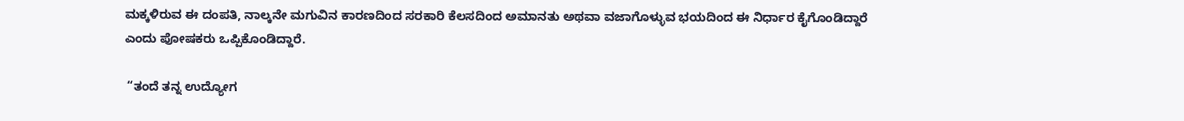ಮಕ್ಕಳಿರುವ ಈ ದಂಪತಿ, ನಾಲ್ಕನೇ ಮಗುವಿನ ಕಾರಣದಿಂದ ಸರಕಾರಿ ಕೆಲಸದಿಂದ ಅಮಾನತು ಅಥವಾ ವಜಾಗೊಳ್ಳುವ ಭಯದಿಂದ ಈ ನಿರ್ಧಾರ ಕೈಗೊಂಡಿದ್ದಾರೆ ಎಂದು ಪೋಷಕರು ಒಪ್ಪಿಕೊಂಡಿದ್ದಾರೆ.

 “ತಂದೆ ತನ್ನ ಉದ್ಯೋಗ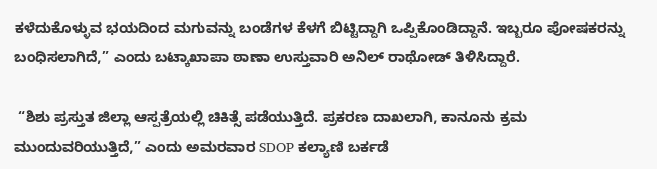ಕಳೆದುಕೊಳ್ಳುವ ಭಯದಿಂದ ಮಗುವನ್ನು ಬಂಡೆಗಳ ಕೆಳಗೆ ಬಿಟ್ಟಿದ್ದಾಗಿ ಒಪ್ಪಿಕೊಂಡಿದ್ದಾನೆ. ಇಬ್ಬರೂ ಪೋಷಕರನ್ನು ಬಂಧಿಸಲಾಗಿದೆ,” ಎಂದು ಬಟ್ಕಾಖಾಪಾ ಠಾಣಾ ಉಸ್ತುವಾರಿ ಅನಿಲ್ ರಾಥೋಡ್ ತಿಳಿಸಿದ್ದಾರೆ.

 “ಶಿಶು ಪ್ರಸ್ತುತ ಜಿಲ್ಲಾ ಆಸ್ಪತ್ರೆಯಲ್ಲಿ ಚಿಕಿತ್ಸೆ ಪಡೆಯುತ್ತಿದೆ. ಪ್ರಕರಣ ದಾಖಲಾಗಿ, ಕಾನೂನು ಕ್ರಮ ಮುಂದುವರಿಯುತ್ತಿದೆ,” ಎಂದು ಅಮರವಾರ SDOP ಕಲ್ಯಾಣಿ ಬರ್ಕಡೆ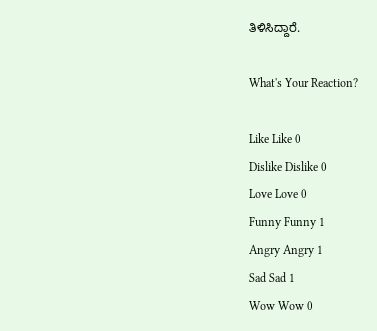ತಿಳಿಸಿದ್ದಾರೆ.

What's Your Reaction?

Like Like 0
Dislike Dislike 0
Love Love 0
Funny Funny 1
Angry Angry 1
Sad Sad 1
Wow Wow 0